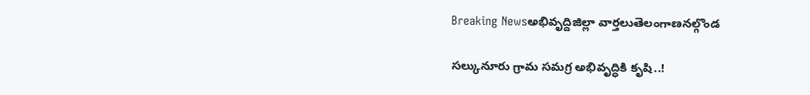Breaking Newsఅభివృద్దిజిల్లా వార్తలుతెలంగాణనల్గొండ

సల్కునూరు గ్రామ సమగ్ర అభివృద్ధికి కృషి..!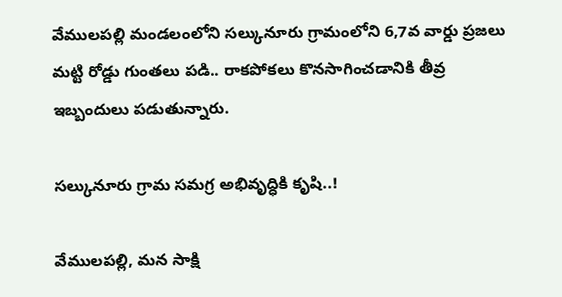వేములపల్లి మండలంలోని సల్కునూరు గ్రామంలోని 6,7వ వార్డు ప్రజలు మట్టి రోడ్డు గుంతలు పడి.. రాకపోకలు కొనసాగించడానికి తీవ్ర ఇబ్బందులు పడుతున్నారు.

సల్కునూరు గ్రామ సమగ్ర అభివృద్ధికి కృషి..!

వేములపల్లి, మన సాక్షి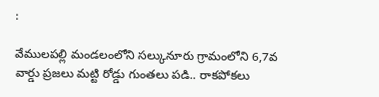:

వేములపల్లి మండలంలోని సల్కునూరు గ్రామంలోని 6,7వ వార్డు ప్రజలు మట్టి రోడ్డు గుంతలు పడి.. రాకపోకలు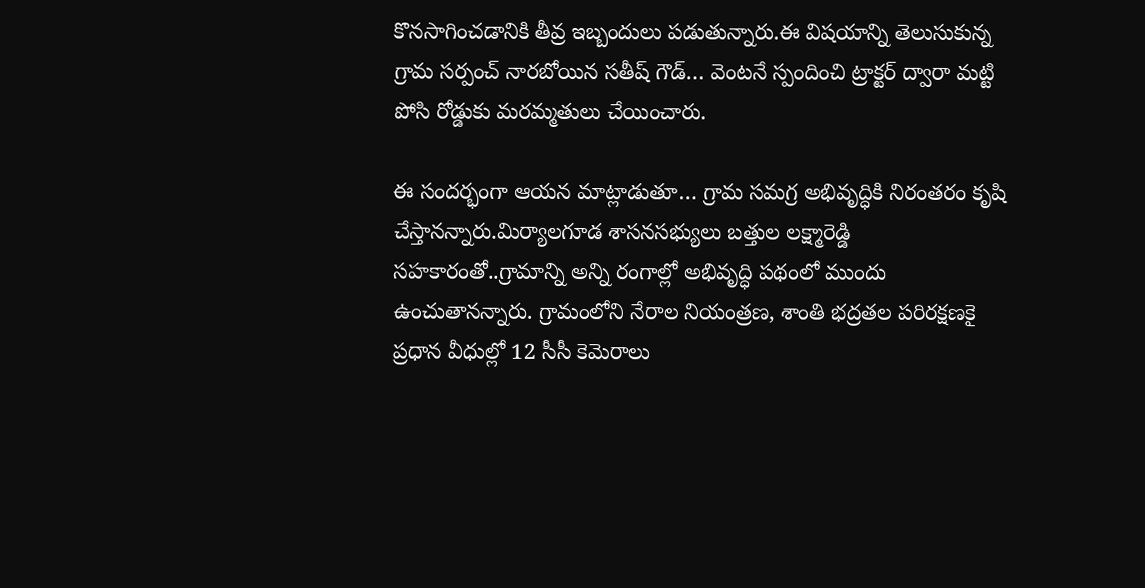కొనసాగించడానికి తీవ్ర ఇబ్బందులు పడుతున్నారు.ఈ విషయాన్ని తెలుసుకున్న గ్రామ సర్పంచ్ నారబోయిన సతీష్ గౌడ్… వెంటనే స్పందించి ట్రాక్టర్ ద్వారా మట్టి పోసి రోడ్డుకు మరమ్మతులు చేయించారు.

ఈ సందర్భంగా ఆయన మాట్లాడుతూ… గ్రామ సమగ్ర అభివృద్ధికి నిరంతరం కృషి చేస్తానన్నారు.మిర్యాలగూడ శాసనసభ్యులు బత్తుల లక్ష్మారెడ్డి సహకారంతో..గ్రామాన్ని అన్ని రంగాల్లో అభివృద్ధి పథంలో ముందు ఉంచుతానన్నారు. గ్రామంలోని నేరాల నియంత్రణ, శాంతి భద్రతల పరిరక్షణకై ప్రధాన వీధుల్లో 12 సీసీ కెమెరాలు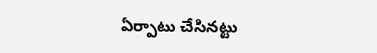ఏర్పాటు చేసినట్టు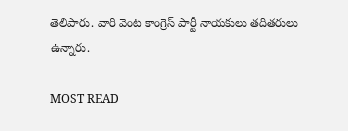తెలిపారు. వారి వెంట కాంగ్రెస్ పార్టీ నాయకులు తదితరులు ఉన్నారు.

MOST READ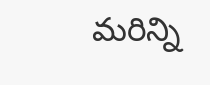మరిన్ని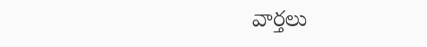వార్తలు